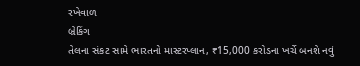રખેવાળ
બ્રેકિંગ
તેલના સંકટ સામે ભારતનો માસ્ટરપ્લાન, ₹15,000 કરોડના ખર્ચે બનશે નવું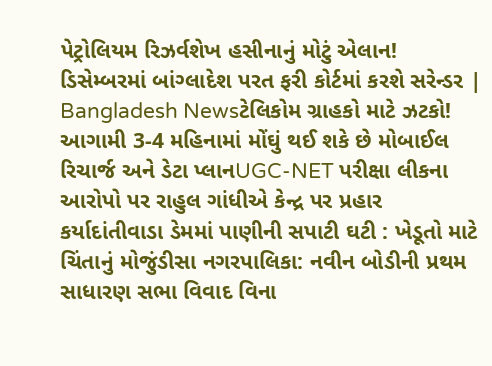પેટ્રોલિયમ રિઝર્વશેખ હસીનાનું મોટું એલાન! ડિસેમ્બરમાં બાંગ્લાદેશ પરત ફરી કોર્ટમાં કરશે સરેન્ડર | Bangladesh Newsટેલિકોમ ગ્રાહકો માટે ઝટકો! આગામી 3-4 મહિનામાં મોંઘું થઈ શકે છે મોબાઈલ રિચાર્જ અને ડેટા પ્લાનUGC-NET પરીક્ષા લીકના આરોપો પર રાહુલ ગાંધીએ કેન્દ્ર પર પ્રહાર કર્યાદાંતીવાડા ડેમમાં પાણીની સપાટી ઘટી : ખેડૂતો માટે ચિંતાનું મોજુંડીસા નગરપાલિકા: નવીન બોડીની પ્રથમ સાધારણ સભા વિવાદ વિના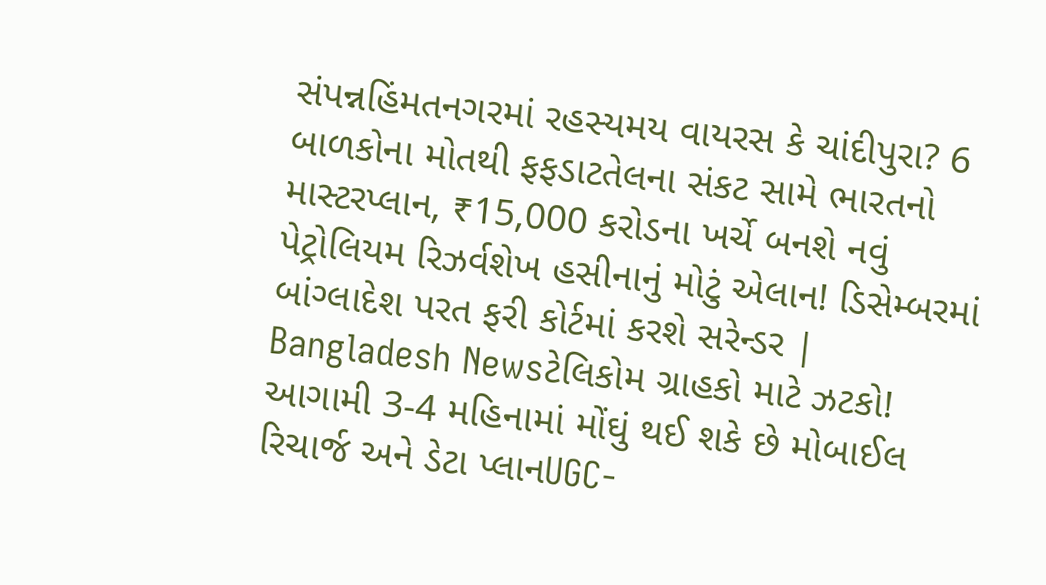સંપન્નહિંમતનગરમાં રહસ્યમય વાયરસ કે ચાંદીપુરા? 6 બાળકોના મોતથી ફફડાટતેલના સંકટ સામે ભારતનો માસ્ટરપ્લાન, ₹15,000 કરોડના ખર્ચે બનશે નવું પેટ્રોલિયમ રિઝર્વશેખ હસીનાનું મોટું એલાન! ડિસેમ્બરમાં બાંગ્લાદેશ પરત ફરી કોર્ટમાં કરશે સરેન્ડર | Bangladesh Newsટેલિકોમ ગ્રાહકો માટે ઝટકો! આગામી 3-4 મહિનામાં મોંઘું થઈ શકે છે મોબાઈલ રિચાર્જ અને ડેટા પ્લાનUGC-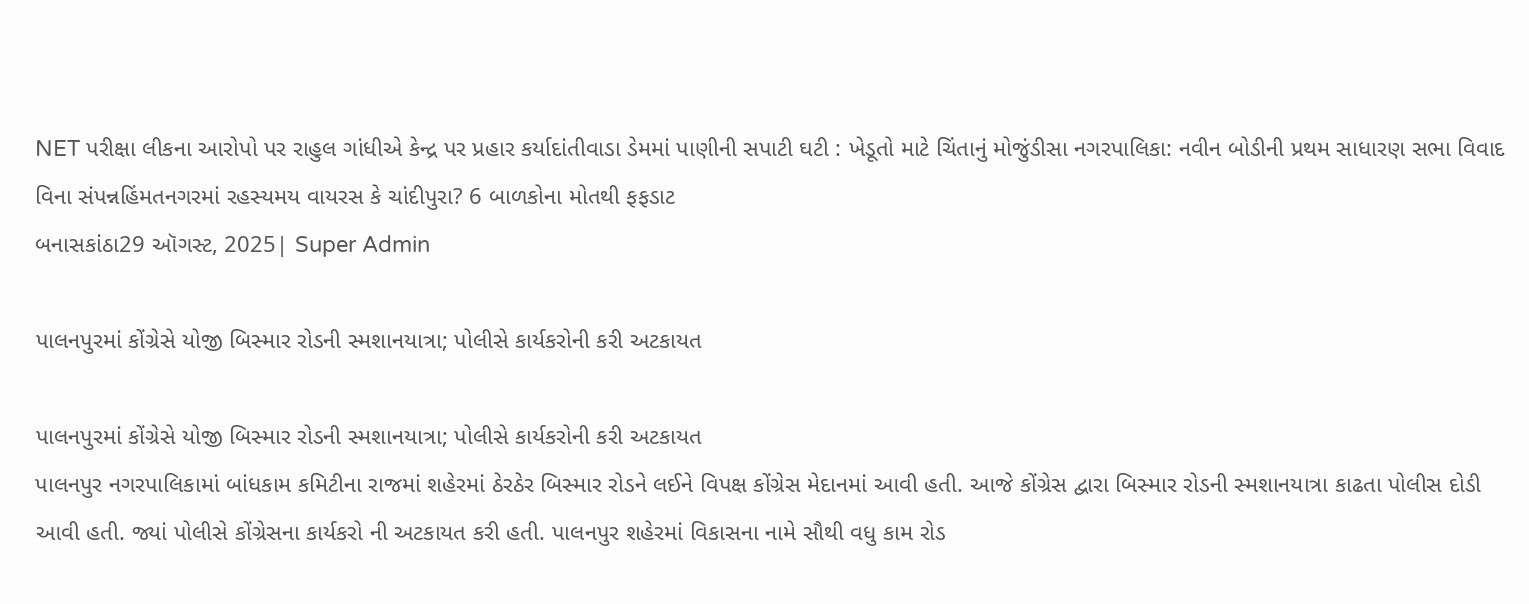NET પરીક્ષા લીકના આરોપો પર રાહુલ ગાંધીએ કેન્દ્ર પર પ્રહાર કર્યાદાંતીવાડા ડેમમાં પાણીની સપાટી ઘટી : ખેડૂતો માટે ચિંતાનું મોજુંડીસા નગરપાલિકા: નવીન બોડીની પ્રથમ સાધારણ સભા વિવાદ વિના સંપન્નહિંમતનગરમાં રહસ્યમય વાયરસ કે ચાંદીપુરા? 6 બાળકોના મોતથી ફફડાટ
બનાસકાંઠા29 ઑગસ્ટ, 2025| Super Admin

પાલનપુરમાં કોંગ્રેસે યોજી બિસ્માર રોડની સ્મશાનયાત્રા; પોલીસે કાર્યકરોની કરી અટકાયત

પાલનપુરમાં કોંગ્રેસે યોજી બિસ્માર રોડની સ્મશાનયાત્રા; પોલીસે કાર્યકરોની કરી અટકાયત
પાલનપુર નગરપાલિકામાં બાંધકામ કમિટીના રાજમાં શહેરમાં ઠેરઠેર બિસ્માર રોડને લઈને વિપક્ષ કોંગ્રેસ મેદાનમાં આવી હતી. આજે કોંગ્રેસ દ્વારા બિસ્માર રોડની સ્મશાનયાત્રા કાઢતા પોલીસ દોડી આવી હતી. જ્યાં પોલીસે કોંગ્રેસના કાર્યકરો ની અટકાયત કરી હતી. પાલનપુર શહેરમાં વિકાસના નામે સૌથી વધુ કામ રોડ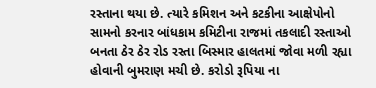રસ્તાના થયા છે. ત્યારે કમિશન અને કટકીના આક્ષેપોનો સામનો કરનાર બાંધકામ કમિટીના રાજમાં તકલાદી રસ્તાઓ બનતા ઠેર ઠેર રોડ રસ્તા બિસ્માર હાલતમાં જોવા મળી રહ્યા હોવાની બુમરાણ મચી છે. કરોડો રૂપિયા ના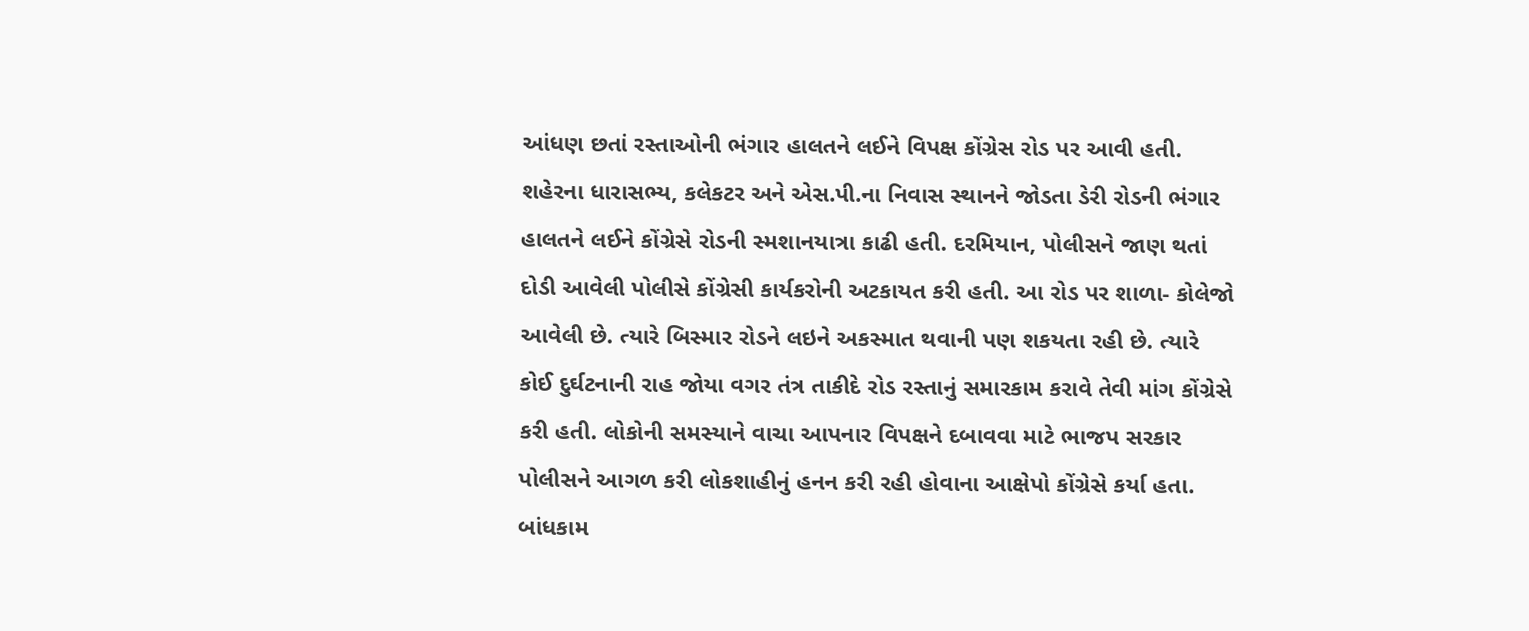આંધણ છતાં રસ્તાઓની ભંગાર હાલતને લઈને વિપક્ષ કોંગ્રેસ રોડ પર આવી હતી. શહેરના ધારાસભ્ય, કલેકટર અને એસ.પી.ના નિવાસ સ્થાનને જોડતા ડેરી રોડની ભંગાર હાલતને લઈને કોંગ્રેસે રોડની સ્મશાનયાત્રા કાઢી હતી. દરમિયાન, પોલીસને જાણ થતાં દોડી આવેલી પોલીસે કોંગ્રેસી કાર્યકરોની અટકાયત કરી હતી. આ રોડ પર શાળા- કોલેજો આવેલી છે. ત્યારે બિસ્માર રોડને લઇને અકસ્માત થવાની પણ શકયતા રહી છે. ત્યારે કોઈ દુર્ઘટનાની રાહ જોયા વગર તંત્ર તાકીદે રોડ રસ્તાનું સમારકામ કરાવે તેવી માંગ કોંગ્રેસે કરી હતી. લોકોની સમસ્યાને વાચા આપનાર વિપક્ષને દબાવવા માટે ભાજપ સરકાર પોલીસને આગળ કરી લોકશાહીનું હનન કરી રહી હોવાના આક્ષેપો કોંગ્રેસે કર્યા હતા. બાંધકામ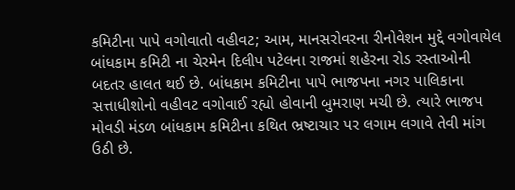કમિટીના પાપે વગોવાતો વહીવટ; આમ, માનસરોવરના રીનોવેશન મુદ્દે વગોવાયેલ બાંધકામ કમિટી ના ચેરમેન દિલીપ પટેલના રાજમાં શહેરના રોડ રસ્તાઓની બદતર હાલત થઈ છે. બાંધકામ કમિટીના પાપે ભાજપના નગર પાલિકાના સત્તાધીશોનો વહીવટ વગોવાઈ રહ્યો હોવાની બુમરાણ મચી છે. ત્યારે ભાજપ મોવડી મંડળ બાંધકામ કમિટીના કથિત ભ્રષ્ટાચાર પર લગામ લગાવે તેવી માંગ ઉઠી છે.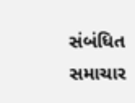સંબંધિત સમાચાર